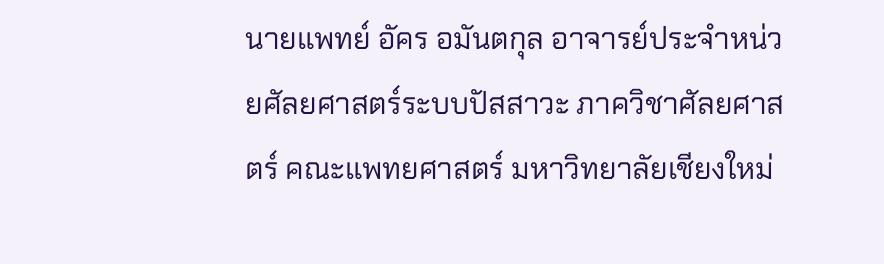นายแพทย์ อัคร อมันตกุล อาจารย์ประจำหน่วยศัลยศาสตร์ระบบปัสสาวะ ภาควิชาศัลยศาสตร์ คณะแพทยศาสตร์ มหาวิทยาลัยเชียงใหม่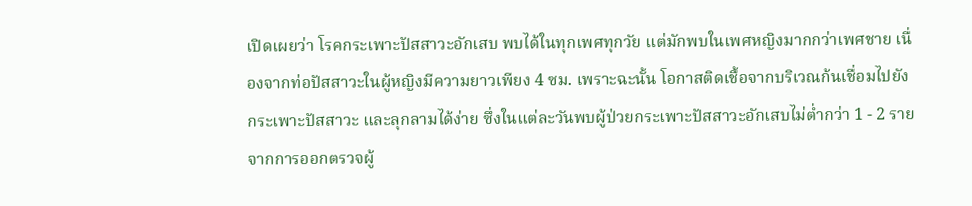เปิดเผยว่า โรคกระเพาะปัสสาวะอักเสบ พบได้ในทุกเพศทุกวัย แต่มักพบในเพศหญิงมากกว่าเพศชาย เนื่องจากท่อปัสสาวะในผู้หญิงมีความยาวเพียง 4 ซม. เพราะฉะนั้น โอกาสติดเชื้อจากบริเวณก้นเชื่อมไปยังกระเพาะปัสสาวะ และลุกลามได้ง่าย ซึ่งในแต่ละวันพบผู้ป่วยกระเพาะปัสสาวะอักเสบไม่ต่ำกว่า 1 - 2 ราย จากการออกตรวจผู้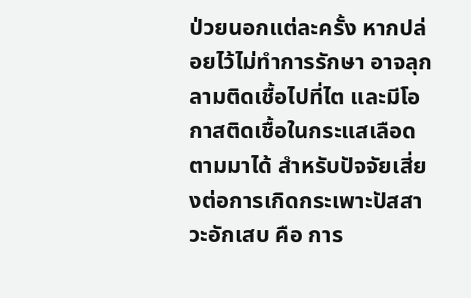ป่วยนอกแต่ละครั้ง หากปล่อยไว้ไม่ทำการรักษา อาจลุกลามติดเชื้อไปที่ไต และมีโอกาสติดเชื้อในกระแสเลือดตามมาได้ สำหรับปัจจัยเสี่ยงต่อการเกิดกระเพาะปัสสาวะอักเสบ คือ การ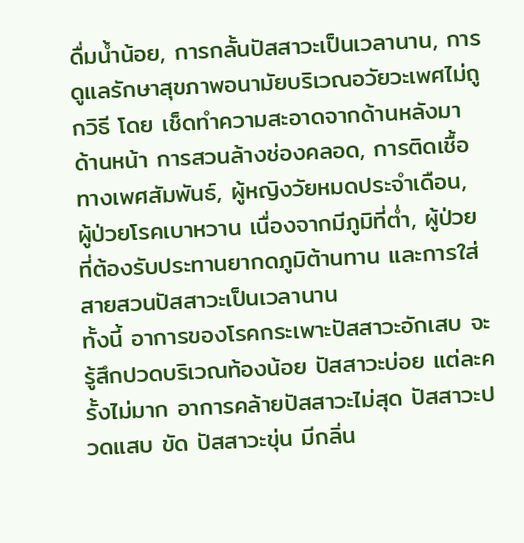ดื่มน้ำน้อย, การกลั้นปัสสาวะเป็นเวลานาน, การดูแลรักษาสุขภาพอนามัยบริเวณอวัยวะเพศไม่ถูกวิธี โดย เช็ดทำความสะอาดจากด้านหลังมาด้านหน้า การสวนล้างช่องคลอด, การติดเชื้อทางเพศสัมพันธ์, ผู้หญิงวัยหมดประจำเดือน, ผู้ป่วยโรคเบาหวาน เนื่องจากมีภูมิที่ต่ำ, ผู้ป่วยที่ต้องรับประทานยากดภูมิต้านทาน และการใส่สายสวนปัสสาวะเป็นเวลานาน
ทั้งนี้ อาการของโรคกระเพาะปัสสาวะอักเสบ จะรู้สึกปวดบริเวณท้องน้อย ปัสสาวะบ่อย แต่ละครั้งไม่มาก อาการคล้ายปัสสาวะไม่สุด ปัสสาวะปวดแสบ ขัด ปัสสาวะขุ่น มีกลิ่น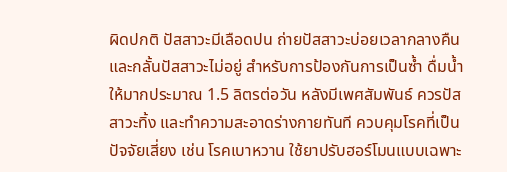ผิดปกติ ปัสสาวะมีเลือดปน ถ่ายปัสสาวะบ่อยเวลากลางคืน และกลั้นปัสสาวะไม่อยู่ สำหรับการป้องกันการเป็นซ้ำ ดื่มน้ำให้มากประมาณ 1.5 ลิตรต่อวัน หลังมีเพศสัมพันธ์ ควรปัสสาวะทิ้ง และทำความสะอาดร่างกายทันที ควบคุมโรคที่เป็นปัจจัยเสี่ยง เช่น โรคเบาหวาน ใช้ยาปรับฮอร์โมนแบบเฉพาะ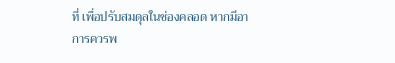ที่ เพื่อปรับสมดุลในช่องคลอด หากมีอาการควรพ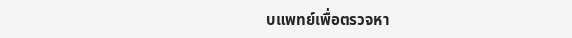บแพทย์เพื่อตรวจหา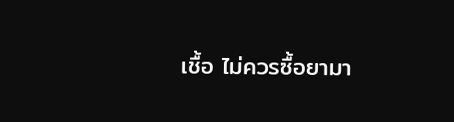เชื้อ ไม่ควรซื้อยามา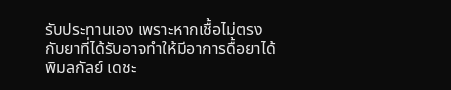รับประทานเอง เพราะหากเชื้อไม่ตรงกับยาที่ได้รับอาจทำให้มีอาการดื้อยาได้
พิมลกัลย์ เดชะ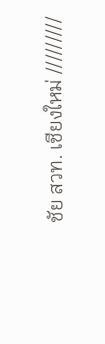ชัย สวท. เชียงใหม่ /////////